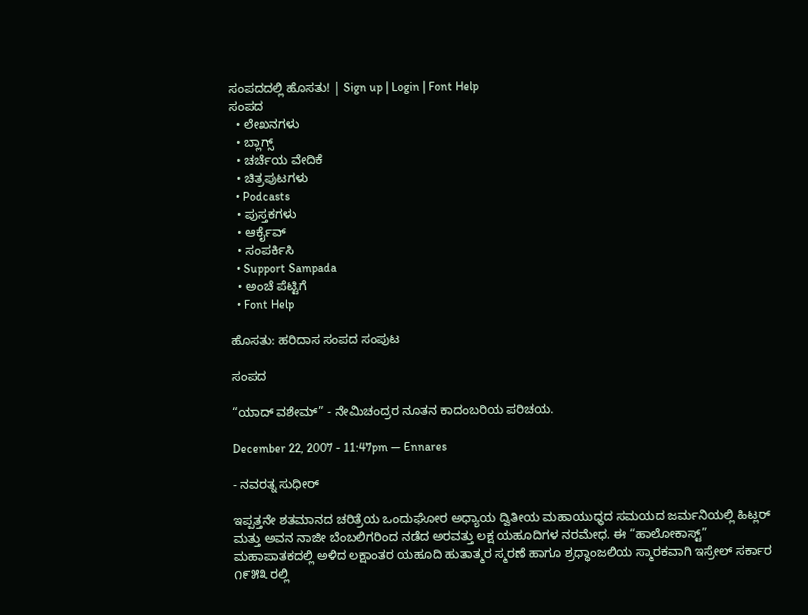ಸಂಪದದಲ್ಲಿ ಹೊಸತು! | Sign up | Login | Font Help
ಸಂಪದ
  • ಲೇಖನಗಳು
  • ಬ್ಲಾಗ್ಸ್
  • ಚರ್ಚೆಯ ವೇದಿಕೆ
  • ಚಿತ್ರಪುಟಗಳು
  • Podcasts
  • ಪುಸ್ತಕಗಳು
  • ಆರ್ಕೈವ್
  • ಸಂಪರ್ಕಿಸಿ
  • Support Sampada
  • ಅಂಚೆ ಪೆಟ್ಟಿಗೆ
  • Font Help

ಹೊಸತು: ಹರಿದಾಸ ಸಂಪದ ಸಂಪುಟ

ಸಂಪದ

“ಯಾದ್ ವಶೇಮ್” - ನೇಮಿಚಂದ್ರರ ನೂತನ ಕಾದಂಬರಿಯ ಪರಿಚಯ.

December 22, 2007 - 11:47pm — Ennares

- ನವರತ್ನ ಸುಧೀರ್

ಇಪ್ಪತ್ತನೇ ಶತಮಾನದ ಚರಿತ್ರೆಯ ಒಂದುಘೋರ ಅಧ್ಯಾಯ ದ್ವಿತೀಯ ಮಹಾಯುಧ್ಧದ ಸಮಯದ ಜರ್ಮನಿಯಲ್ಲಿ ಹಿಟ್ಲರ್ ಮತ್ತು ಅವನ ನಾಜೀ ಬೆಂಬಲಿಗರಿಂದ ನಡೆದ ಅರವತ್ತು ಲಕ್ಷ ಯಹೂದಿಗಳ ನರಮೇಧ. ಈ “ಹಾಲೋಕಾಸ್ಟ್” ಮಹಾಪಾತಕದಲ್ಲಿ ಅಳಿದ ಲಕ್ಷಾಂತರ ಯಹೂದಿ ಹುತಾತ್ಮರ ಸ್ಮರಣೆ ಹಾಗೂ ಶ್ರಧ್ಧಾಂಜಲಿಯ ಸ್ಮಾರಕವಾಗಿ ಇಸ್ರೇಲ್ ಸರ್ಕಾರ ೧೯೫೩ ರಲ್ಲಿ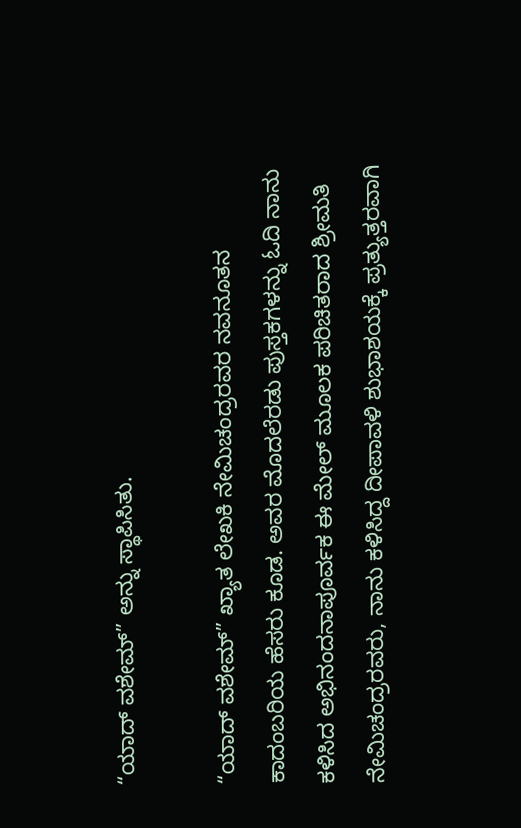“ಯಾದ್ ವಶೇಮ್” ಅನ್ನು ಸ್ಥಾಪಿಸಿತು.

“ಯಾದ್ ವಶೇಮ್” ಖ್ಯಾತ ಲೇಖಕಿ ನೇಮಿಚಂದ್ರರವರ ನವನೂತನ ಕಾದಂಬರಿಯ ಹೆಸರು ಕೂಡ. ಅವರ ಮೊದಲೆರಡು ಪುಸ್ತಕಗಳನ್ನು ಓದಿ ನಾನು ಕಳಿಸಿದ ಅಭಿನಂದನಾಪೂರ್ವಕ ಈ ಮೇಲ್ ಮೂಲಕ ಪರಿಚಿತರಾದ ಶ್ರೀಮತಿ ನೇಮಿಚಂದ್ರರವರು, ನಾನು ಕಳಿಸಿದ್ದ ದೀಪಾವಳಿ ಶುಭಾಶಯಕ್ಕೆ ಪ್ರತ್ಯುತ್ತರವಾಗಿ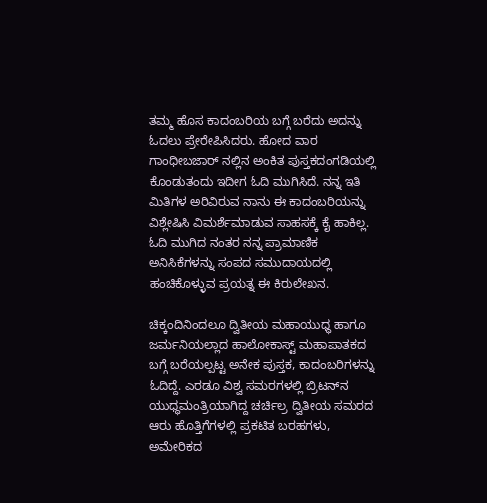ತಮ್ಮ ಹೊಸ ಕಾದಂಬರಿಯ ಬಗ್ಗೆ ಬರೆದು ಅದನ್ನು ಓದಲು ಪ್ರೇರೇಪಿಸಿದರು. ಹೋದ ವಾರ ಗಾಂಧೀಬಜಾರ್ ನಲ್ಲಿನ ಅಂಕಿತ ಪುಸ್ತಕದಂಗಡಿಯಲ್ಲಿ ಕೊಂಡುತಂದು ಇದೀಗ ಓದಿ ಮುಗಿಸಿದೆ. ನನ್ನ ಇತಿ ಮಿತಿಗಳ ಅರಿವಿರುವ ನಾನು ಈ ಕಾದಂಬರಿಯನ್ನು ವಿಶ್ಲೇಷಿಸಿ ವಿಮರ್ಶೆಮಾಡುವ ಸಾಹಸಕ್ಕೆ ಕೈ ಹಾಕಿಲ್ಲ. ಓದಿ ಮುಗಿದ ನಂತರ ನನ್ನ ಪ್ರಾಮಾಣಿಕ ಅನಿಸಿಕೆಗಳನ್ನು ಸಂಪದ ಸಮುದಾಯದಲ್ಲಿ ಹಂಚಿಕೊಳ್ಳುವ ಪ್ರಯತ್ನ ಈ ಕಿರುಲೇಖನ.

ಚಿಕ್ಕಂದಿನಿಂದಲೂ ದ್ವಿತೀಯ ಮಹಾಯುಧ್ಧ ಹಾಗೂ ಜರ್ಮನಿಯಲ್ಲಾದ ಹಾಲೋಕಾಸ್ಟ್ ಮಹಾಪಾತಕದ ಬಗ್ಗೆ ಬರೆಯಲ್ಪಟ್ಟ ಅನೇಕ ಪುಸ್ತಕ, ಕಾದಂಬರಿಗಳನ್ನು ಓದಿದ್ದೆ. ಎರಡೂ ವಿಶ್ವ ಸಮರಗಳಲ್ಲಿ ಬ್ರಿಟನ್‍ನ ಯುಧ್ಧಮಂತ್ರಿಯಾಗಿದ್ದ ಚರ್ಚಿಲ್ರ ದ್ವಿತೀಯ ಸಮರದ ಆರು ಹೊತ್ತಿಗೆಗಳಲ್ಲಿ ಪ್ರಕಟಿತ ಬರಹಗಳು, ಅಮೇರಿಕದ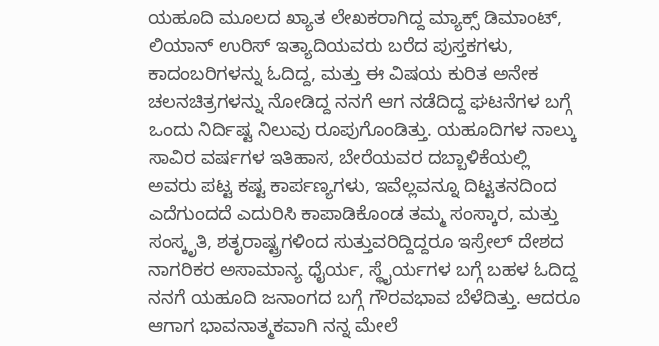ಯಹೂದಿ ಮೂಲದ ಖ್ಯಾತ ಲೇಖಕರಾಗಿದ್ದ ಮ್ಯಾಕ್ಸ್ ಡಿಮಾಂಟ್, ಲಿಯಾನ್ ಉರಿಸ್ ಇತ್ಯಾದಿಯವರು ಬರೆದ ಪುಸ್ತಕಗಳು, ಕಾದಂಬರಿಗಳನ್ನು ಓದಿದ್ದ, ಮತ್ತು ಈ ವಿಷಯ ಕುರಿತ ಅನೇಕ ಚಲನಚಿತ್ರಗಳನ್ನು ನೋಡಿದ್ದ ನನಗೆ ಆಗ ನಡೆದಿದ್ದ ಘಟನೆಗಳ ಬಗ್ಗೆ ಒಂದು ನಿರ್ದಿಷ್ಟ ನಿಲುವು ರೂಪುಗೊಂಡಿತ್ತು. ಯಹೂದಿಗಳ ನಾಲ್ಕು ಸಾವಿರ ವರ್ಷಗಳ ಇತಿಹಾಸ, ಬೇರೆಯವರ ದಬ್ಬಾಳಿಕೆಯಲ್ಲಿ ಅವರು ಪಟ್ಟ ಕಷ್ಟ ಕಾರ್ಪಣ್ಯಗಳು, ಇವೆಲ್ಲವನ್ನೂ ದಿಟ್ಟತನದಿಂದ ಎದೆಗುಂದದೆ ಎದುರಿಸಿ ಕಾಪಾಡಿಕೊಂಡ ತಮ್ಮ ಸಂಸ್ಕಾರ, ಮತ್ತು ಸಂಸ್ಕೃತಿ, ಶತೃರಾಷ್ಟ್ರಗಳಿಂದ ಸುತ್ತುವರಿದ್ದಿದ್ದರೂ ಇಸ್ರೇಲ್ ದೇಶದ ನಾಗರಿಕರ ಅಸಾಮಾನ್ಯ ಧೈರ್ಯ, ಸ್ಥೈರ್ಯಗಳ ಬಗ್ಗೆ ಬಹಳ ಓದಿದ್ದ ನನಗೆ ಯಹೂದಿ ಜನಾಂಗದ ಬಗ್ಗೆ ಗೌರವಭಾವ ಬೆಳೆದಿತ್ತು. ಆದರೂ ಆಗಾಗ ಭಾವನಾತ್ಮಕವಾಗಿ ನನ್ನ ಮೇಲೆ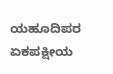ಯಹೂದಿಪರ ಏಕಪಕ್ಷೀಯ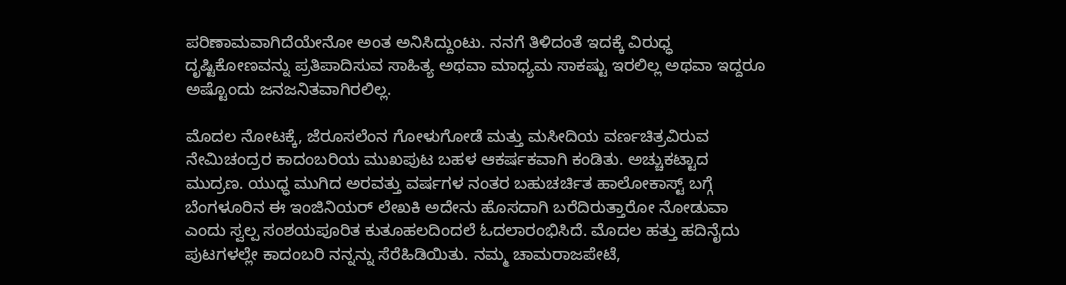ಪರಿಣಾಮವಾಗಿದೆಯೇನೋ ಅಂತ ಅನಿಸಿದ್ದುಂಟು. ನನಗೆ ತಿಳಿದಂತೆ ಇದಕ್ಕೆ ವಿರುಧ್ಧ ದೃಷ್ಟಿಕೋಣವನ್ನು ಪ್ರತಿಪಾದಿಸುವ ಸಾಹಿತ್ಯ ಅಥವಾ ಮಾಧ್ಯಮ ಸಾಕಷ್ಟು ಇರಲಿಲ್ಲ ಅಥವಾ ಇದ್ದರೂ ಅಷ್ಟೊಂದು ಜನಜನಿತವಾಗಿರಲಿಲ್ಲ.

ಮೊದಲ ನೋಟಕ್ಕೆ, ಜೆರೂಸಲೆಂನ ಗೋಳುಗೋಡೆ ಮತ್ತು ಮಸೀದಿಯ ವರ್ಣಚಿತ್ರವಿರುವ ನೇಮಿಚಂದ್ರರ ಕಾದಂಬರಿಯ ಮುಖಪುಟ ಬಹಳ ಆಕರ್ಷಕವಾಗಿ ಕಂಡಿತು. ಅಚ್ಚುಕಟ್ಟಾದ ಮುದ್ರಣ. ಯುಧ್ಧ ಮುಗಿದ ಅರವತ್ತು ವರ್ಷಗಳ ನಂತರ ಬಹುಚರ್ಚಿತ ಹಾಲೋಕಾಸ್ಟ್ ಬಗ್ಗೆ ಬೆಂಗಳೂರಿನ ಈ ಇಂಜಿನಿಯರ್ ಲೇಖಕಿ ಅದೇನು ಹೊಸದಾಗಿ ಬರೆದಿರುತ್ತಾರೋ ನೋಡುವಾ ಎಂದು ಸ್ವಲ್ಪ ಸಂಶಯಪೂರಿತ ಕುತೂಹಲದಿಂದಲೆ ಓದಲಾರಂಭಿಸಿದೆ. ಮೊದಲ ಹತ್ತು ಹದಿನೈದು ಪುಟಗಳಲ್ಲೇ ಕಾದಂಬರಿ ನನ್ನನ್ನು ಸೆರೆಹಿಡಿಯಿತು. ನಮ್ಮ ಚಾಮರಾಜಪೇಟೆ,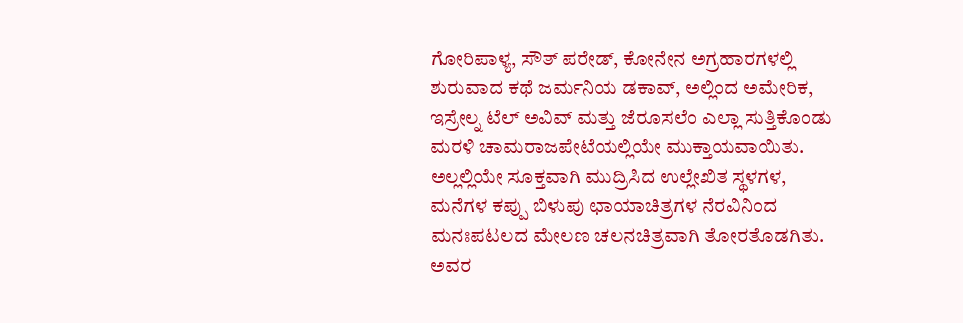ಗೋರಿಪಾಳ್ಯ, ಸೌತ್ ಪರೇಡ್, ಕೋನೇನ ಅಗ್ರಹಾರಗಳಲ್ಲಿ ಶುರುವಾದ ಕಥೆ ಜರ್ಮನಿಯ ಡಕಾವ್, ಅಲ್ಲಿಂದ ಅಮೇರಿಕ, ಇಸ್ರೇಲ್ನ ಟೆಲ್ ಅವಿವ್ ಮತ್ತು ಜೆರೂಸಲೆಂ ಎಲ್ಲಾ ಸುತ್ತಿಕೊಂಡು ಮರಳಿ ಚಾಮರಾಜಪೇಟೆಯಲ್ಲಿಯೇ ಮುಕ್ತಾಯವಾಯಿತು. ಅಲ್ಲಲ್ಲಿಯೇ ಸೂಕ್ತವಾಗಿ ಮುದ್ರಿಸಿದ ಉಲ್ಲೇಖಿತ ಸ್ಥಳಗಳ, ಮನೆಗಳ ಕಪ್ಪು ಬಿಳುಪು ಛಾಯಾಚಿತ್ರಗಳ ನೆರವಿನಿಂದ ಮನಃಪಟಲದ ಮೇಲಣ ಚಲನಚಿತ್ರವಾಗಿ ತೋರತೊಡಗಿತು. ಅವರ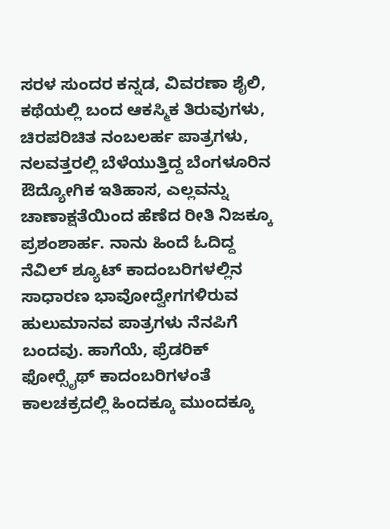ಸರಳ ಸುಂದರ ಕನ್ನಡ, ವಿವರಣಾ ಶೈಲಿ, ಕಥೆಯಲ್ಲಿ ಬಂದ ಆಕಸ್ಮಿಕ ತಿರುವುಗಳು, ಚಿರಪರಿಚಿತ ನಂಬಲರ್ಹ ಪಾತ್ರಗಳು, ನಲವತ್ತರಲ್ಲಿ ಬೆಳೆಯುತ್ತಿದ್ದ ಬೆಂಗಳೂರಿನ ಔದ್ಯೋಗಿಕ ಇತಿಹಾಸ, ಎಲ್ಲವನ್ನು ಚಾಣಾಕ್ಷತೆಯಿಂದ ಹೆಣೆದ ರೀತಿ ನಿಜಕ್ಕೂ ಪ್ರಶಂಶಾರ್ಹ. ನಾನು ಹಿಂದೆ ಓದಿದ್ದ ನೆವಿಲ್ ಶ್ಯೂಟ್ ಕಾದಂಬರಿಗಳಲ್ಲಿನ ಸಾಧಾರಣ ಭಾವೋದ್ವೇಗಗಳಿರುವ ಹುಲುಮಾನವ ಪಾತ್ರಗಳು ನೆನಪಿಗೆ ಬಂದವು. ಹಾಗೆಯೆ, ಫ್ರೆಡರಿಕ್ ಫೋರ್‍ಸೈಥ್‍ ಕಾದಂಬರಿಗಳಂತೆ ಕಾಲಚಕ್ರದಲ್ಲಿ ಹಿಂದಕ್ಕೂ ಮುಂದಕ್ಕೂ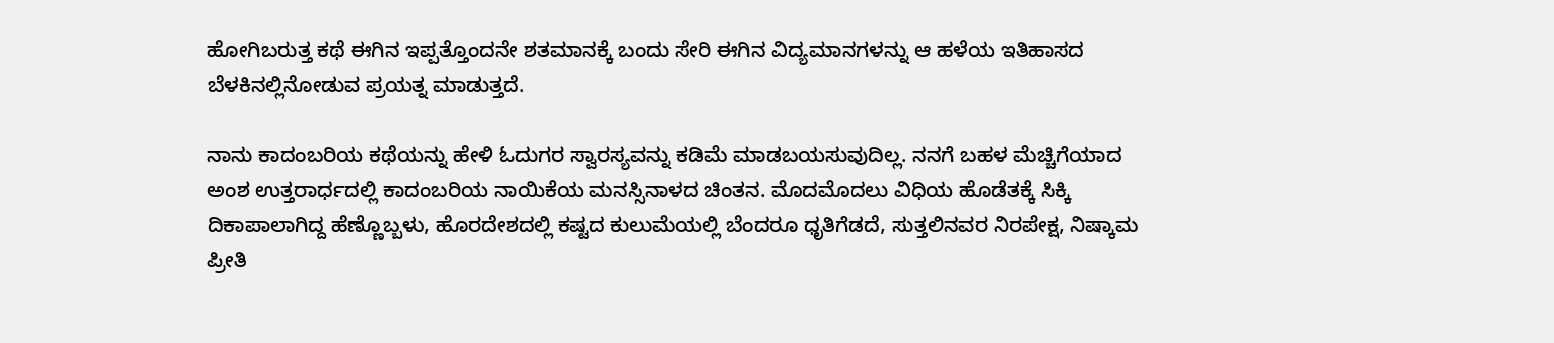ಹೋಗಿಬರುತ್ತ ಕಥೆ ಈಗಿನ ಇಪ್ಪತ್ತೊಂದನೇ ಶತಮಾನಕ್ಕೆ ಬಂದು ಸೇರಿ ಈಗಿನ ವಿದ್ಯಮಾನಗಳನ್ನು ಆ ಹಳೆಯ ಇತಿಹಾಸದ ಬೆಳಕಿನಲ್ಲಿನೋಡುವ ಪ್ರಯತ್ನ ಮಾಡುತ್ತದೆ.

ನಾನು ಕಾದಂಬರಿಯ ಕಥೆಯನ್ನು ಹೇಳಿ ಓದುಗರ ಸ್ವಾರಸ್ಯವನ್ನು ಕಡಿಮೆ ಮಾಡಬಯಸುವುದಿಲ್ಲ. ನನಗೆ ಬಹಳ ಮೆಚ್ಚಿಗೆಯಾದ ಅಂಶ ಉತ್ತರಾರ್ಧದಲ್ಲಿ ಕಾದಂಬರಿಯ ನಾಯಿಕೆಯ ಮನಸ್ಸಿನಾಳದ ಚಿಂತನ. ಮೊದಮೊದಲು ವಿಧಿಯ ಹೊಡೆತಕ್ಕೆ ಸಿಕ್ಕಿ ದಿಕಾಪಾಲಾಗಿದ್ದ ಹೆಣ್ಣೊಬ್ಬಳು, ಹೊರದೇಶದಲ್ಲಿ ಕಷ್ಟದ ಕುಲುಮೆಯಲ್ಲಿ ಬೆಂದರೂ ಧೃತಿಗೆಡದೆ, ಸುತ್ತಲಿನವರ ನಿರಪೇಕ್ಷ, ನಿಷ್ಕಾಮ ಪ್ರೀತಿ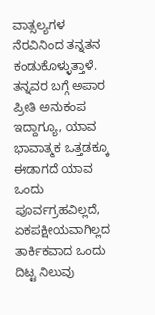ವಾತ್ಸಲ್ಯಗಳ ನೆರವಿನಿಂದ ತನ್ನತನ ಕಂಡುಕೊಳ್ಳುತ್ತಾಳೆ. ತನ್ನವರ ಬಗ್ಗೆ ಅಪಾರ ಪ್ರೀತಿ ಅನುಕಂಪ ಇದ್ದಾಗ್ಯೂ, ಯಾವ ಭಾವಾತ್ಮಕ ಒತ್ತಡಕ್ಕೂ ಈಡಾಗದೆ ಯಾವ ಒಂದು ಪೂರ್ವಗ್ರಹವಿಲ್ಲದೆ, ಏಕಪಕ್ಷೀಯವಾಗಿಲ್ಲದ ತಾರ್ಕಿಕವಾದ ಒಂದು ದಿಟ್ಟ ನಿಲುವು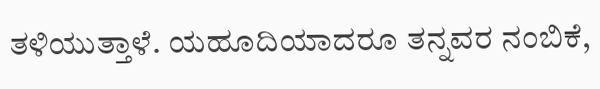ತಳಿಯುತ್ತಾಳೆ. ಯಹೂದಿಯಾದರೂ ತನ್ನವರ ನಂಬಿಕೆ,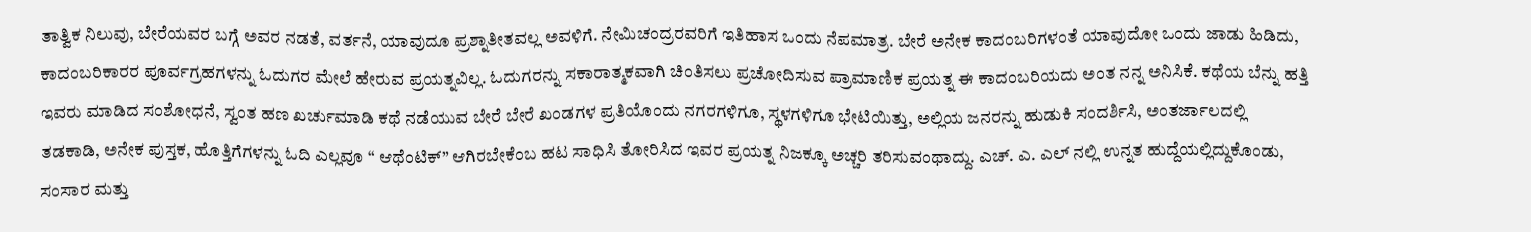ತಾತ್ವಿಕ ನಿಲುವು, ಬೇರೆಯವರ ಬಗ್ಗೆ ಅವರ ನಡತೆ, ವರ್ತನೆ, ಯಾವುದೂ ಪ್ರಶ್ನಾತೀತವಲ್ಲ ಅವಳಿಗೆ. ನೇಮಿಚಂದ್ರರವರಿಗೆ ಇತಿಹಾಸ ಒಂದು ನೆಪಮಾತ್ರ. ಬೇರೆ ಅನೇಕ ಕಾದಂಬರಿಗಳಂತೆ ಯಾವುದೋ ಒಂದು ಜಾಡು ಹಿಡಿದು, ಕಾದಂಬರಿಕಾರರ ಪೂರ್ವಗ್ರಹಗಳನ್ನು ಓದುಗರ ಮೇಲೆ ಹೇರುವ ಪ್ರಯತ್ನವಿಲ್ಲ. ಓದುಗರನ್ನು ಸಕಾರಾತ್ಮಕವಾಗಿ ಚಿಂತಿಸಲು ಪ್ರಚೋದಿಸುವ ಪ್ರಾಮಾಣಿಕ ಪ್ರಯತ್ನ ಈ ಕಾದಂಬರಿಯದು ಅಂತ ನನ್ನ ಅನಿಸಿಕೆ. ಕಥೆಯ ಬೆನ್ನು ಹತ್ತಿ ಇವರು ಮಾಡಿದ ಸಂಶೋಧನೆ, ಸ್ವಂತ ಹಣ ಖರ್ಚುಮಾಡಿ ಕಥೆ ನಡೆಯುವ ಬೇರೆ ಬೇರೆ ಖಂಡಗಳ ಪ್ರತಿಯೊಂದು ನಗರಗಳಿಗೂ, ಸ್ಥಳಗಳಿಗೂ ಭೇಟಿಯಿತ್ತು, ಅಲ್ಲಿಯ ಜನರನ್ನು ಹುಡುಕಿ ಸಂದರ್ಶಿಸಿ, ಅಂತರ್ಜಾಲದಲ್ಲಿ ತಡಕಾಡಿ, ಅನೇಕ ಪುಸ್ತಕ, ಹೊತ್ತಿಗೆಗಳನ್ನು ಓದಿ ಎಲ್ಲವೂ “ ಆಥೆಂಟಿಕ್” ಆಗಿರಬೇಕೆಂಬ ಹಟ ಸಾಧಿಸಿ ತೋರಿಸಿದ ಇವರ ಪ್ರಯತ್ನ ನಿಜಕ್ಕೂ ಅಚ್ಚರಿ ತರಿಸುವಂಥಾದ್ದು. ಎಚ್. ಎ. ಎಲ್ ನಲ್ಲಿ ಉನ್ನತ ಹುದ್ದೆಯಲ್ಲಿದ್ದುಕೊಂಡು, ಸಂಸಾರ ಮತ್ತು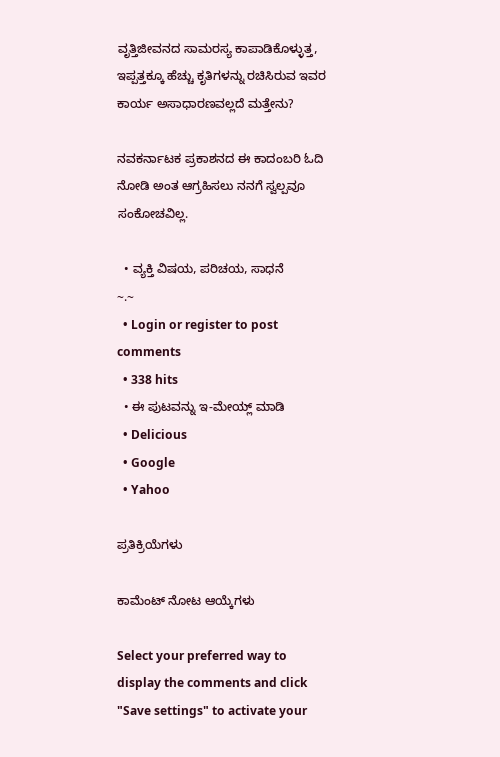ವೃತ್ತಿಜೀವನದ ಸಾಮರಸ್ಯ ಕಾಪಾಡಿಕೊಳ್ಳುತ್ತ, ಇಪ್ಪತ್ತಕ್ಕೂ ಹೆಚ್ಚು ಕೃತಿಗಳನ್ನು ರಚಿಸಿರುವ ಇವರ ಕಾರ್ಯ ಅಸಾಧಾರಣವಲ್ಲದೆ ಮತ್ತೇನು?

ನವಕರ್ನಾಟಕ ಪ್ರಕಾಶನದ ಈ ಕಾದಂಬರಿ ಓದಿ ನೋಡಿ ಅಂತ ಆಗ್ರಹಿಸಲು ನನಗೆ ಸ್ವಲ್ಪವೂ ಸಂಕೋಚವಿಲ್ಲ.

  • ವ್ಯಕ್ತಿ ವಿಷಯ, ಪರಿಚಯ, ಸಾಧನೆ
~.~
  • Login or register to post comments
  • 338 hits
  • ಈ ಪುಟವನ್ನು ಇ-ಮೇಯ್ಲ್ ಮಾಡಿ
  • Delicious
  • Google
  • Yahoo

ಪ್ರತಿಕ್ರಿಯೆಗಳು

ಕಾಮೆಂಟ್ ನೋಟ ಆಯ್ಕೆಗಳು

Select your preferred way to display the comments and click "Save settings" to activate your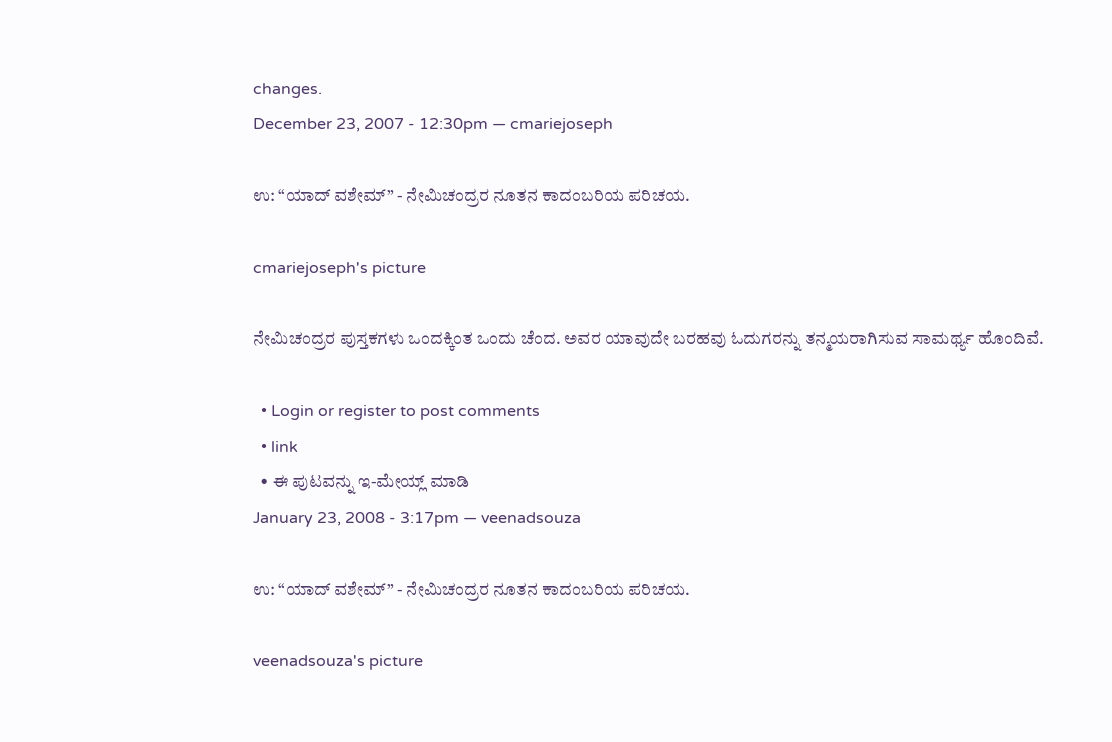changes.
December 23, 2007 - 12:30pm — cmariejoseph

ಉ: “ಯಾದ್ ವಶೇಮ್” - ನೇಮಿಚಂದ್ರರ ನೂತನ ಕಾದಂಬರಿಯ ಪರಿಚಯ.

cmariejoseph's picture

ನೇಮಿಚಂದ್ರರ ಪುಸ್ತಕಗಳು ಒಂದಕ್ಕಿಂತ ಒಂದು ಚೆಂದ. ಅವರ ಯಾವುದೇ ಬರಹವು ಓದುಗರನ್ನು ತನ್ಮಯರಾಗಿಸುವ ಸಾಮರ್ಥ್ಯ ಹೊಂದಿವೆ.

  • Login or register to post comments
  • link
  • ಈ ಪುಟವನ್ನು ಇ-ಮೇಯ್ಲ್ ಮಾಡಿ
January 23, 2008 - 3:17pm — veenadsouza

ಉ: “ಯಾದ್ ವಶೇಮ್” - ನೇಮಿಚಂದ್ರರ ನೂತನ ಕಾದಂಬರಿಯ ಪರಿಚಯ.

veenadsouza's picture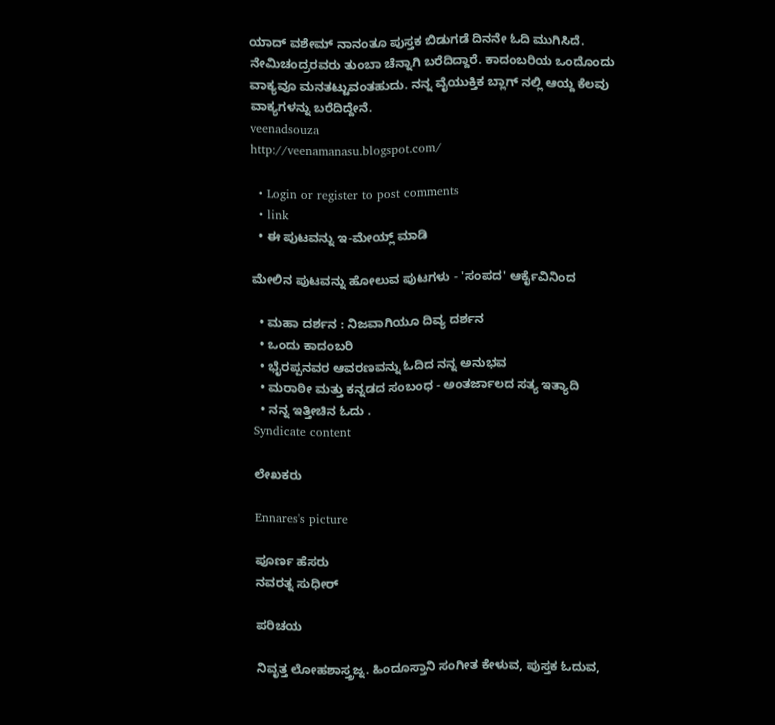ಯಾದ್ ವಶೇಮ್ ನಾನಂತೂ ಪುಸ್ತಕ ಬಿಡುಗಡೆ ದಿನನೇ ಓದಿ ಮುಗಿಸಿದೆ. ನೇಮಿಚಂದ್ರರವರು ತುಂಬಾ ಚೆನ್ನಾಗಿ ಬರೆದಿದ್ದಾರೆ. ಕಾದಂಬರಿಯ ಒಂದೊಂದು ವಾಕ್ಯವೂ ಮನತಟ್ಟುವಂತಹುದು. ನನ್ನ ವೈಯುಕ್ತಿಕ ಬ್ಲಾಗ್ ನಲ್ಲಿ ಆಯ್ದ ಕೆಲವು ವಾಕ್ಯಗಳನ್ನು ಬರೆದಿದ್ದೇನೆ.
veenadsouza
http://veenamanasu.blogspot.com/

  • Login or register to post comments
  • link
  • ಈ ಪುಟವನ್ನು ಇ-ಮೇಯ್ಲ್ ಮಾಡಿ

ಮೇಲಿನ ಪುಟವನ್ನು ಹೋಲುವ ಪುಟಗಳು - 'ಸಂಪದ' ಆರ್ಕೈವಿನಿಂದ

  • ಮಹಾ ದರ್ಶನ : ನಿಜವಾಗಿಯೂ ದಿವ್ಯ ದರ್ಶನ
  • ಒಂದು ಕಾದಂಬರಿ
  • ಭೈರಪ್ಪನವರ ಆವರಣವನ್ನು ಓದಿದ ನನ್ನ ಅನುಭವ
  • ಮರಾಠೀ ಮತ್ತು ಕನ್ನಡದ ಸಂಬಂಧ - ಅಂತರ್ಜಾಲದ ಸತ್ಯ ಇತ್ಯಾದಿ
  • ನನ್ನ ಇತ್ತೀಚಿನ ಓದು .
Syndicate content

ಲೇಖಕರು

Ennares's picture

ಪೂರ್ಣ ಹೆಸರು
ನವರತ್ನ ಸುಧೀರ್

ಪರಿಚಯ

ನಿವೃತ್ತ ಲೋಹಶಾಸ್ತ್ರಜ್ನ. ಹಿಂದೂಸ್ತಾನಿ ಸಂಗೀತ ಕೇಳುವ, ಪುಸ್ತಕ ಓದುವ,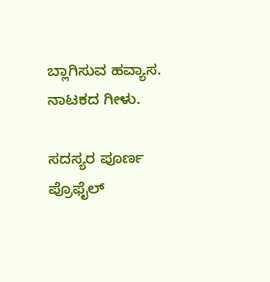ಬ್ಲಾಗಿಸುವ ಹವ್ಯಾಸ. ನಾಟಕದ ಗೀಳು.

ಸದಸ್ಯರ ಪೂರ್ಣ ಪ್ರೊಫೈಲ್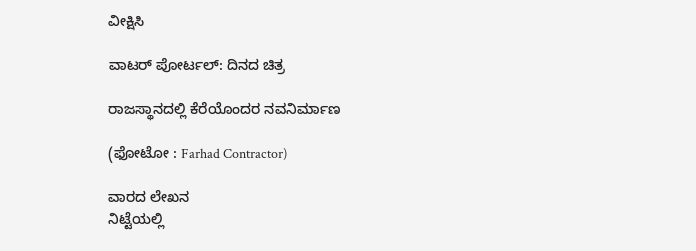ವೀಕ್ಷಿಸಿ

ವಾಟರ್ ಪೋರ್ಟಲ್: ದಿನದ ಚಿತ್ರ

ರಾಜಸ್ಥಾನದಲ್ಲಿ ಕೆರೆಯೊಂದರ ನವನಿರ್ಮಾಣ

(ಫೋಟೋ : Farhad Contractor)

ವಾರದ ಲೇಖನ
ನಿಟ್ಟೆಯಲ್ಲಿ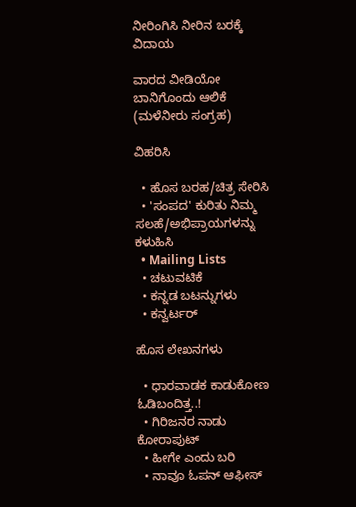ನೀರಿಂಗಿಸಿ ನೀರಿನ ಬರಕ್ಕೆ ವಿದಾಯ

ವಾರದ ವೀಡಿಯೋ
ಬಾನಿಗೊಂದು ಆಲಿಕೆ (ಮಳೆನೀರು ಸಂಗ್ರಹ)

ವಿಹರಿಸಿ

  • ಹೊಸ ಬರಹ/ಚಿತ್ರ ಸೇರಿಸಿ
  • 'ಸಂಪದ' ಕುರಿತು ನಿಮ್ಮ ಸಲಹೆ/ಅಭಿಪ್ರಾಯಗಳನ್ನು ಕಳುಹಿಸಿ
  • Mailing Lists
  • ಚಟುವಟಿಕೆ
  • ಕನ್ನಡ ಬಟನ್ನುಗಳು
  • ಕನ್ವರ್ಟರ್

ಹೊಸ ಲೇಖನಗಳು

  • ಧಾರವಾಡಕ ಕಾಡುಕೋಣ ಓಡಿಬಂದಿತ್ತ..!
  • ಗಿರಿಜನರ ನಾಡು ಕೋರಾಪುಟ್
  • ಹೀಗೇ ಎಂದು ಬರಿ
  • ನಾವೂ ಓಪನ್ ಆಫೀಸ್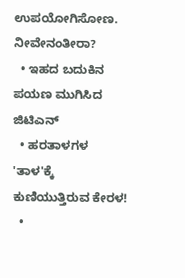ಉಪಯೋಗಿಸೋಣ. ನೀವೇನಂತೀರಾ?
  • ಇಹದ ಬದುಕಿನ ಪಯಣ ಮುಗಿಸಿದ ಜಿಟಿಎನ್
  • ಹರತಾಳಗಳ 'ತಾಳ'ಕ್ಕೆ ಕುಣಿಯುತ್ತಿರುವ ಕೇರಳ!
  •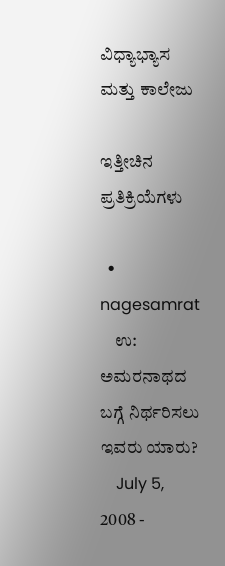ವಿಧ್ಯಾಭ್ಯಾಸ ಮತ್ತು ಕಾಲೇಜು

ಇತ್ತೀಚಿನ ಪ್ರತಿಕ್ರಿಯೆಗಳು

  • nagesamrat
    ಉ: ಅಮರನಾಥದ ಬಗ್ಗೆ ನಿರ್ಥರಿಸಲು ಇವರು ಯಾರು?
    July 5, 2008 -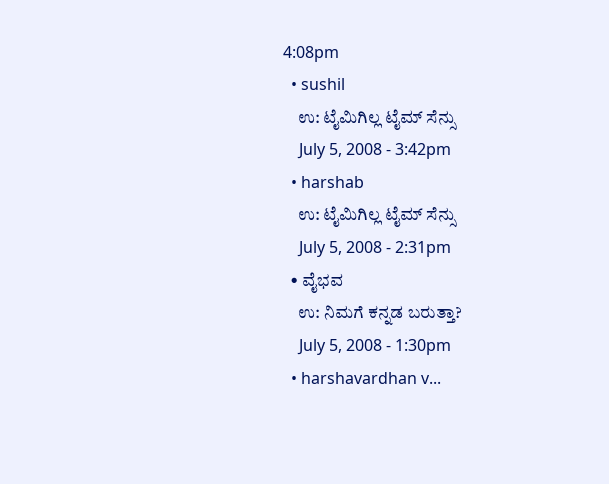4:08pm
  • sushil
    ಉ: ಟೈಮಿಗಿಲ್ಲ ಟೈಮ್ ಸೆನ್ಸು
    July 5, 2008 - 3:42pm
  • harshab
    ಉ: ಟೈಮಿಗಿಲ್ಲ ಟೈಮ್ ಸೆನ್ಸು
    July 5, 2008 - 2:31pm
  • ವೈಭವ
    ಉ: ನಿಮಗೆ ಕನ್ನಡ ಬರುತ್ತಾ?
    July 5, 2008 - 1:30pm
  • harshavardhan v...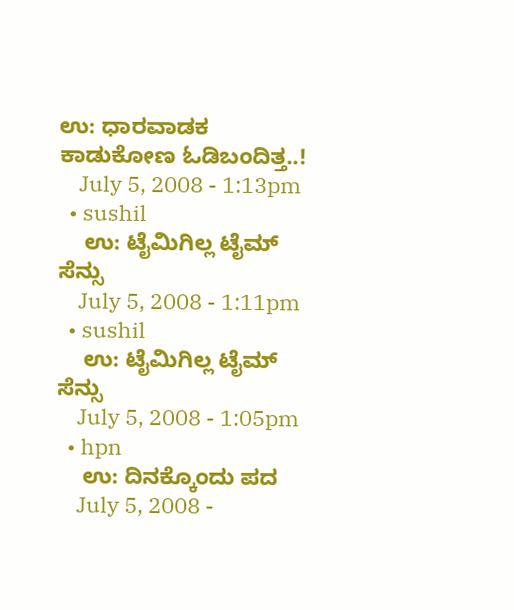ಉ: ಧಾರವಾಡಕ ಕಾಡುಕೋಣ ಓಡಿಬಂದಿತ್ತ..!
    July 5, 2008 - 1:13pm
  • sushil
    ಉ: ಟೈಮಿಗಿಲ್ಲ ಟೈಮ್ ಸೆನ್ಸು
    July 5, 2008 - 1:11pm
  • sushil
    ಉ: ಟೈಮಿಗಿಲ್ಲ ಟೈಮ್ ಸೆನ್ಸು
    July 5, 2008 - 1:05pm
  • hpn
    ಉ: ದಿನಕ್ಕೊಂದು ಪದ
    July 5, 2008 -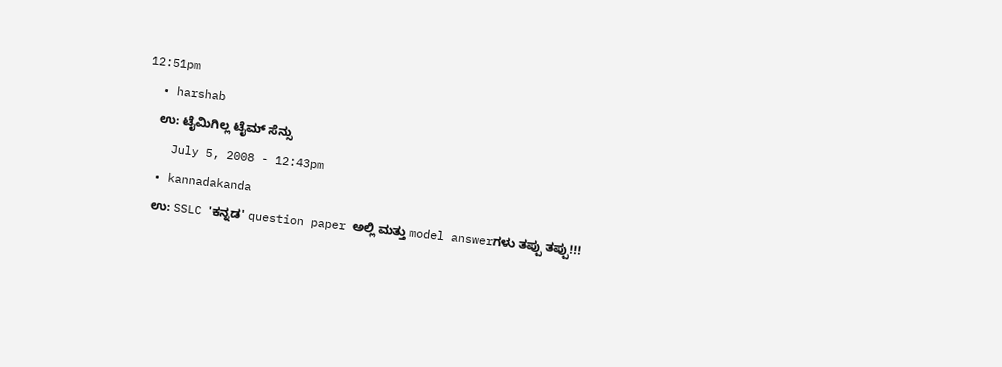12:51pm
  • harshab
    ಉ: ಟೈಮಿಗಿಲ್ಲ ಟೈಮ್ ಸೆನ್ಸು
    July 5, 2008 - 12:43pm
  • kannadakanda
    ಉ: SSLC 'ಕನ್ನಡ' question paper ಅಲ್ಲಿ ಮತ್ತು model answerಗಳು ತಪ್ಪು ತಪ್ಪು!!!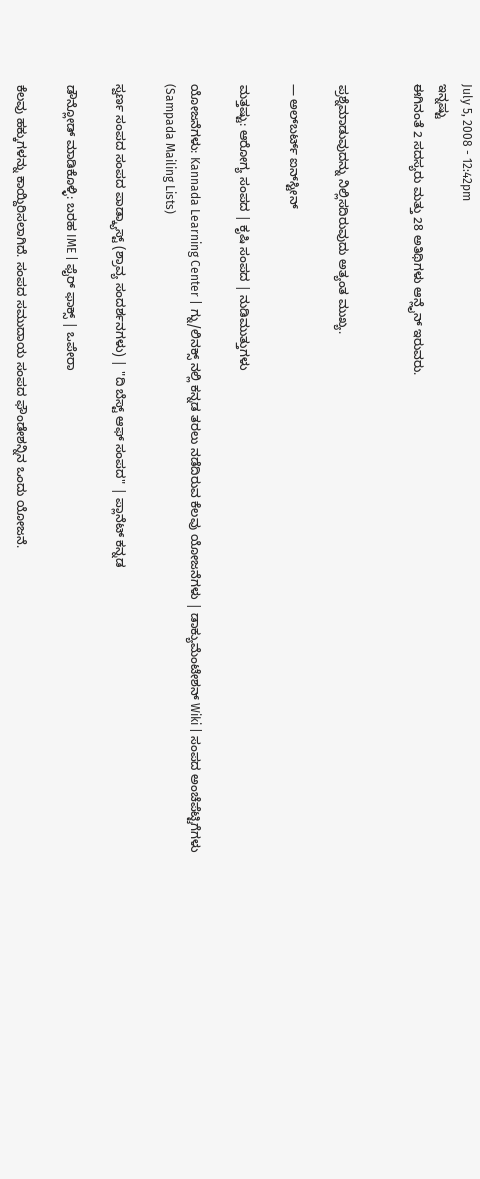July 5, 2008 - 12:42pm
ಇನ್ನಷ್ಟು
ಈಗಿನಂತೆ 2 ಸದಸ್ಯರು ಮತ್ತು 28 ಅತಿಥಿಗಳು ಆನ್ಲೈನ್ ಇರುವರು.


ಪ್ರಶ್ನೆಮಾಡುವುದನ್ನು ನಿಲ್ಲಿಸದಿರುವುದು ಅತ್ಯಂತ ಮುಖ್ಯ.

— ಅಲ್‌ಬರ್ಟ್ ಐನ್‌ಸ್ಟೀನ್

ಮತ್ತಷ್ಟು: ಆರೋಗ್ಯ ಸಂಪದ | ಕೃಷಿ ಸಂಪದ | ನುಡಿಮುತ್ತುಗಳು

ಯೋಜನೆಗಳು: Kannada Learning Center | ಗ್ನು/ಲಿನಕ್ಸ್ ನಲ್ಲಿ ಕನ್ನಡ ತರಲು ನಡೆದಿರುವ ಕೆಲವು ಯೋಜನೆಗಳು | ಡಾಕ್ಯುಮೆಂಟೇಶನ್ Wiki | ಸಂಪದ ಅಂಚೆಪೆಟ್ಟಿಗೆಗಳು (Sampada Mailing Lists)

ಸ್ವರ್ಣ ಸಂಪದ ಸಂಪದ ಪಾಡ್ಕ್ಯಾಸ್ಟ್ (ಶ್ರಾವ್ಯ ಸಂದರ್ಶನಗಳು) | "ದಿ ಬೆಸ್ಟ್ ಆಫ್ ಸಂಪದ" | ಪ್ಲಾನೆಟ್ ಕನ್ನಡ

ಡೌನ್ಲೋಡ್ ಮಾಡಿಕೊಳ್ಳಿ: ಬರಹ IME | ಫೈರ್ ಫಾಕ್ಸ್ | ಒಪೇರಾ

ಕೆಲವು ಹಕ್ಕುಗಳನ್ನು ಕಾಯ್ದಿರಿಸಲಾಗಿದೆ. ಸಂಪದ ಸಮುದಾಯ ಸಂಪದ ಫೌಂಡೇಶನ್ನಿನ ಒಂದು ಯೋಜನೆ.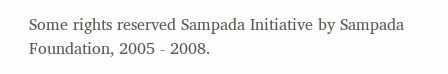Some rights reserved Sampada Initiative by Sampada Foundation, 2005 - 2008.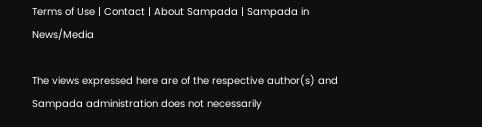Terms of Use | Contact | About Sampada | Sampada in News/Media

The views expressed here are of the respective author(s) and Sampada administration does not necessarily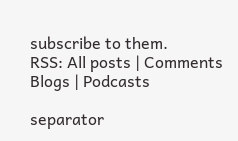subscribe to them.
RSS: All posts | Comments
Blogs | Podcasts

separator